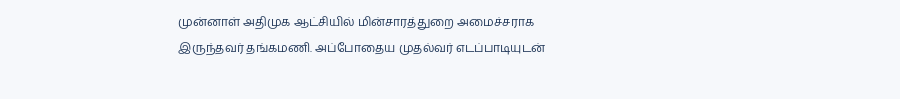முன்னாள் அதிமுக ஆட்சியில் மின்சாரத்துறை அமைச்சராக இருந்தவர் தங்கமணி. அப்போதைய முதல்வர் எடப்பாடியுடன்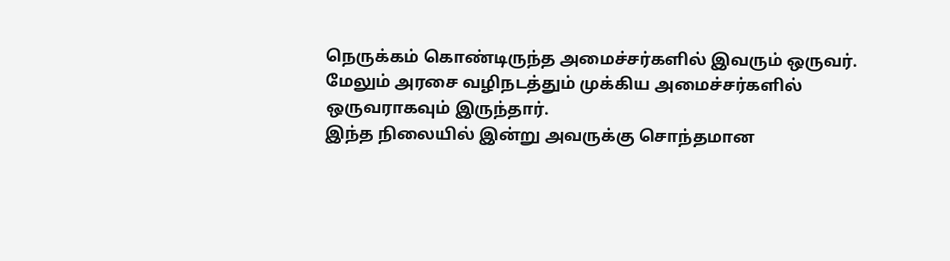நெருக்கம் கொண்டிருந்த அமைச்சர்களில் இவரும் ஒருவர்.
மேலும் அரசை வழிநடத்தும் முக்கிய அமைச்சர்களில் ஒருவராகவும் இருந்தார்.
இந்த நிலையில் இன்று அவருக்கு சொந்தமான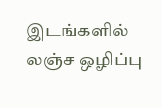இடங்களில் லஞ்ச ஒழிப்பு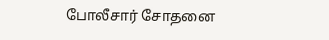போலீசார் சோதனை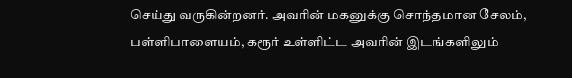செய்து வருகின்றனர். அவரின் மகனுக்கு சொந்தமான சேலம், பள்ளிபாளையம், கரூர் உள்ளிட்ட அவரின் இடங்களிலும்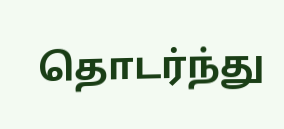தொடர்ந்து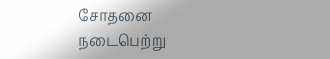சோதனை நடைபெற்று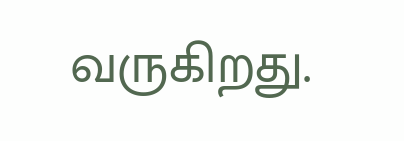வருகிறது.